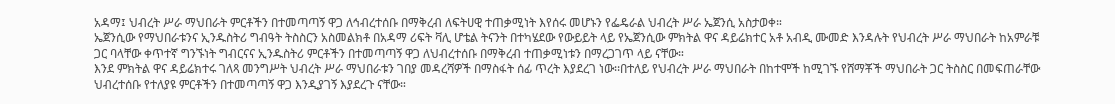አዳማ፤ ህብረት ሥራ ማህበራት ምርቶችን በተመጣጣኝ ዋጋ ለኅብረተሰቡ በማቅረብ ለፍትሀዊ ተጠቃሚነት እየሰሩ መሆኑን የፌዴራል ህብረት ሥራ ኤጀንሲ አስታወቀ።
ኤጀንሲው የማህበራቱንና ኢንዱስትሪ ግብዓት ትስስርን አስመልክቶ በአዳማ ሪፍት ቫሊ ሆቴል ትናንት በተካሄደው የውይይት ላይ የኤጀንሲው ምክትል ዋና ዳይሬክተር አቶ አብዲ ሙመድ እንዳሉት የህብረት ሥራ ማህበራት ከአምራቹ ጋር ባላቸው ቀጥተኛ ግንኙነት ግብርናና ኢንዱስትሪ ምርቶችን በተመጣጣኝ ዋጋ ለህብረተሰቡ በማቅረብ ተጠቃሚነቱን በማረጋገጥ ላይ ናቸው።
እንደ ምክትል ዋና ዳይሬክተሩ ገለጻ መንግሥት ህብረት ሥራ ማህበራቱን ገበያ መዳረሻዎች በማስፋት ሰፊ ጥረት እያደረገ ነው፡፡በተለይ የህብረት ሥራ ማህበራት በከተሞች ከሚገኙ የሸማቾች ማህበራት ጋር ትስስር በመፍጠራቸው ህብረተሰቡ የተለያዩ ምርቶችን በተመጣጣኝ ዋጋ እንዲያገኝ እያደረጉ ናቸው።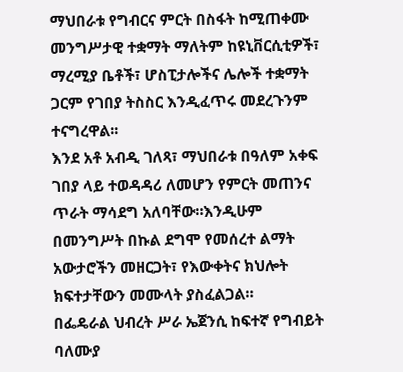ማህበራቱ የግብርና ምርት በስፋት ከሚጠቀሙ መንግሥታዊ ተቋማት ማለትም ከዩኒቨርሲቲዎች፣ ማረሚያ ቤቶች፣ ሆስፒታሎችና ሌሎች ተቋማት ጋርም የገበያ ትስስር እንዲፈጥሩ መደረጉንም ተናግረዋል፡፡
እንደ አቶ አብዲ ገለጻ፣ ማህበራቱ በዓለም አቀፍ ገበያ ላይ ተወዳዳሪ ለመሆን የምርት መጠንና ጥራት ማሳደግ አለባቸው።እንዲሁም በመንግሥት በኩል ደግሞ የመሰረተ ልማት አውታሮችን መዘርጋት፣ የእውቀትና ክህሎት ክፍተታቸውን መሙላት ያስፈልጋል።
በፌዴራል ህብረት ሥራ ኤጀንሲ ከፍተኛ የግብይት ባለሙያ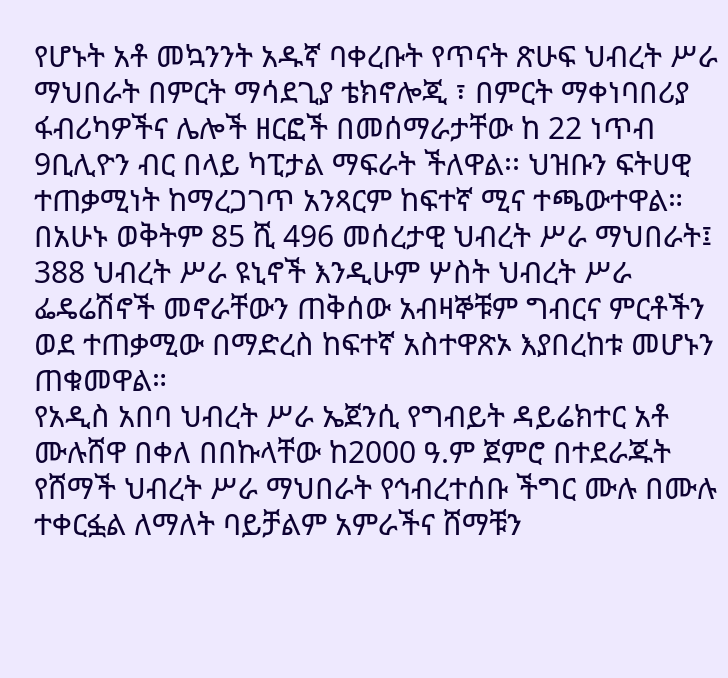የሆኑት አቶ መኳንንት አዱኛ ባቀረቡት የጥናት ጽሁፍ ህብረት ሥራ ማህበራት በምርት ማሳደጊያ ቴክኖሎጂ ፣ በምርት ማቀነባበሪያ ፋብሪካዎችና ሌሎች ዘርፎች በመሰማራታቸው ከ 22 ነጥብ 9ቢሊዮን ብር በላይ ካፒታል ማፍራት ችለዋል፡፡ ህዝቡን ፍትሀዊ ተጠቃሚነት ከማረጋገጥ አንጻርም ከፍተኛ ሚና ተጫውተዋል።
በአሁኑ ወቅትም 85 ሺ 496 መሰረታዊ ህብረት ሥራ ማህበራት፤ 388 ህብረት ሥራ ዩኒኖች እንዲሁም ሦስት ህብረት ሥራ ፌዴሬሽኖች መኖራቸውን ጠቅሰው አብዛኞቹም ግብርና ምርቶችን ወደ ተጠቃሚው በማድረስ ከፍተኛ አስተዋጽኦ እያበረከቱ መሆኑን ጠቁመዋል።
የአዲስ አበባ ህብረት ሥራ ኤጀንሲ የግብይት ዳይሬክተር አቶ ሙሉሸዋ በቀለ በበኩላቸው ከ2000 ዓ.ም ጀምሮ በተደራጁት የሸማች ህብረት ሥራ ማህበራት የኅብረተሰቡ ችግር ሙሉ በሙሉ ተቀርፏል ለማለት ባይቻልም አምራችና ሸማቹን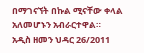በማገናኘት በኩል ሚናቸው ቀላል አለመሆኑን አብራርተዋል።
አዲስ ዘመን ህዳር 26/2011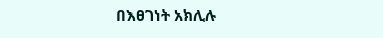በእፀገነት አክሊሉ